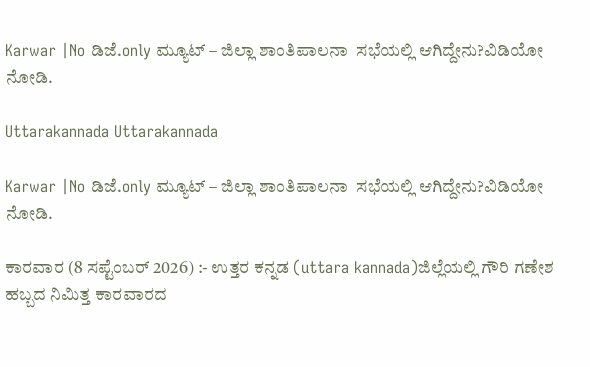Karwar |No ಡಿಜೆ.only ಮ್ಯೂಟ್ – ಜಿಲ್ಲಾ ಶಾಂತಿಪಾಲನಾ  ಸಭೆಯಲ್ಲಿ ಆಗಿದ್ದೇನು?ವಿಡಿಯೋ ನೋಡಿ.

Uttarakannada Uttarakannada

Karwar |No ಡಿಜೆ.only ಮ್ಯೂಟ್ – ಜಿಲ್ಲಾ ಶಾಂತಿಪಾಲನಾ  ಸಭೆಯಲ್ಲಿ ಆಗಿದ್ದೇನು?ವಿಡಿಯೋ ನೋಡಿ.

ಕಾರವಾರ (8 ಸಪ್ಟೆಂಬರ್ 2026) :- ಉತ್ತರ ಕನ್ನಡ (uttara kannada)ಜಿಲ್ಲೆಯಲ್ಲಿ ಗೌರಿ ಗಣೇಶ ಹಬ್ಬದ ನಿಮಿತ್ತ ಕಾರವಾರದ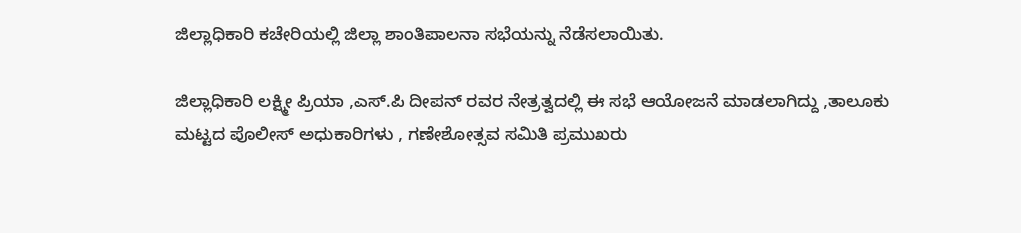ಜಿಲ್ಲಾಧಿಕಾರಿ ಕಚೇರಿಯಲ್ಲಿ ಜಿಲ್ಲಾ ಶಾಂತಿಪಾಲನಾ ಸಭೆಯನ್ನು ನೆಡೆಸಲಾಯಿತು.

ಜಿಲ್ಲಾಧಿಕಾರಿ ಲಕ್ಷ್ಮೀ ಪ್ರಿಯಾ ,ಎಸ್.ಪಿ ದೀಪನ್ ರವರ ನೇತ್ರತ್ವದಲ್ಲಿ ಈ ಸಭೆ ಆಯೋಜನೆ ಮಾಡಲಾಗಿದ್ದು ,ತಾಲೂಕು ಮಟ್ಟದ ಪೊಲೀಸ್ ಅಧುಕಾರಿಗಳು , ಗಣೇಶೋತ್ಸವ ಸಮಿತಿ ಪ್ರಮುಖರು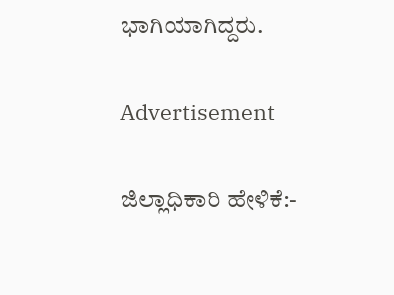ಭಾಗಿಯಾಗಿದ್ದರು.

Advertisement

ಜಿಲ್ಲಾಧಿಕಾರಿ ಹೇಳಿಕೆ:-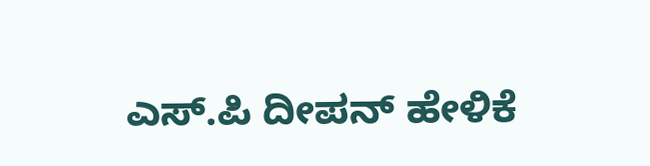ಎಸ್.ಪಿ ದೀಪನ್ ಹೇಳಿಕೆ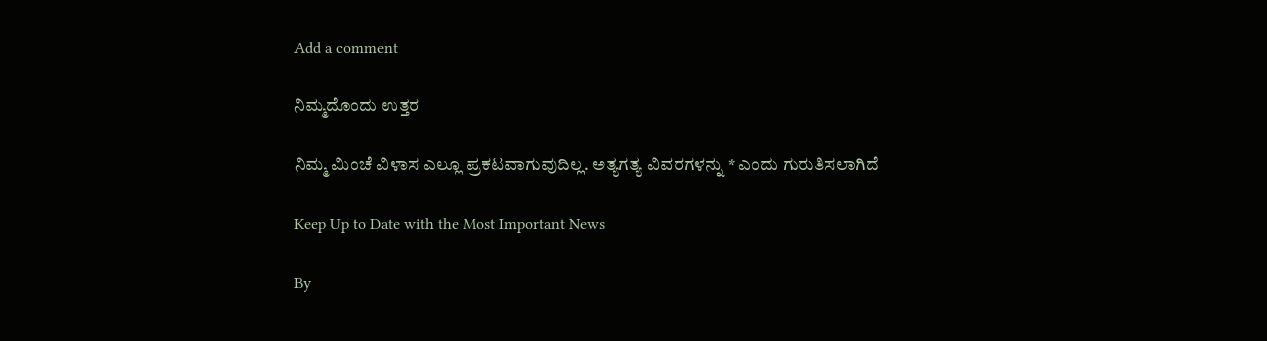Add a comment

ನಿಮ್ಮದೊಂದು ಉತ್ತರ

ನಿಮ್ಮ ಮಿಂಚೆ ವಿಳಾಸ ಎಲ್ಲೂ ಪ್ರಕಟವಾಗುವುದಿಲ್ಲ. ಅತ್ಯಗತ್ಯ ವಿವರಗಳನ್ನು * ಎಂದು ಗುರುತಿಸಲಾಗಿದೆ

Keep Up to Date with the Most Important News

By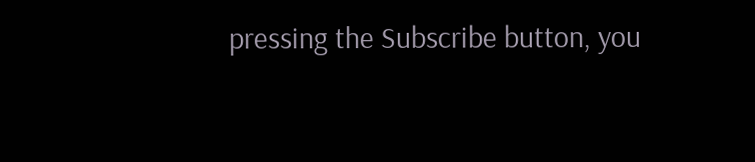pressing the Subscribe button, you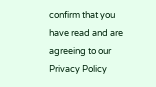confirm that you have read and are agreeing to our Privacy Policy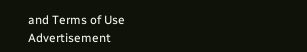and Terms of Use
Advertisement